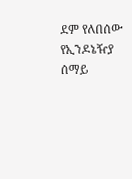ደም የለበሰው የኢንዶኔዥያ ሰማይ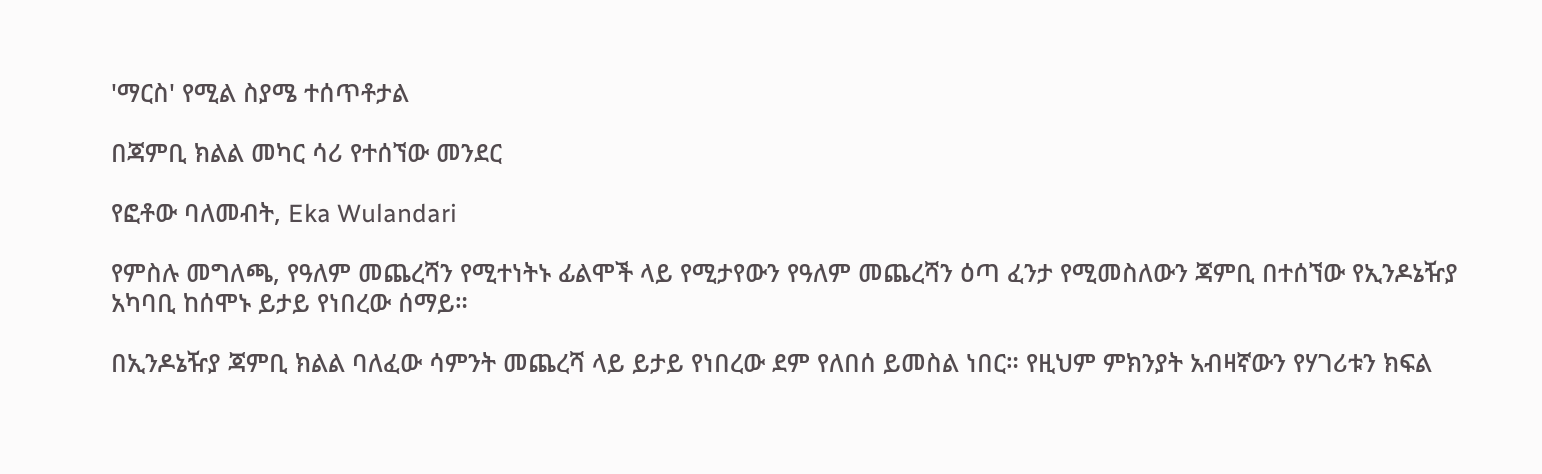'ማርስ' የሚል ስያሜ ተሰጥቶታል

በጃምቢ ክልል መካር ሳሪ የተሰኘው መንደር

የፎቶው ባለመብት, Eka Wulandari

የምስሉ መግለጫ, የዓለም መጨረሻን የሚተነትኑ ፊልሞች ላይ የሚታየውን የዓለም መጨረሻን ዕጣ ፈንታ የሚመስለውን ጃምቢ በተሰኘው የኢንዶኔዥያ አካባቢ ከሰሞኑ ይታይ የነበረው ሰማይ።

በኢንዶኔዥያ ጃምቢ ክልል ባለፈው ሳምንት መጨረሻ ላይ ይታይ የነበረው ደም የለበሰ ይመስል ነበር። የዚህም ምክንያት አብዛኛውን የሃገሪቱን ክፍል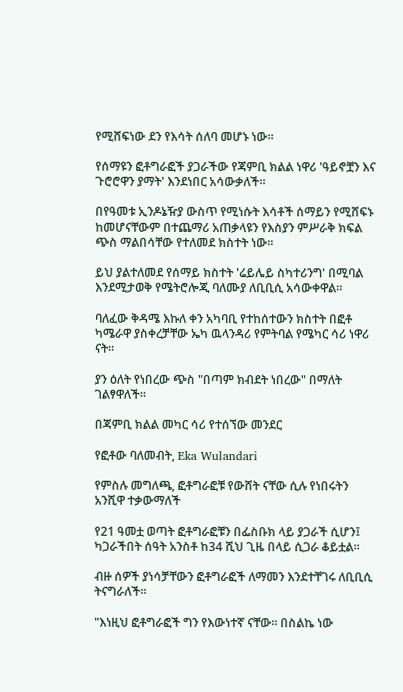የሚሸፍነው ደን የእሳት ሰለባ መሆኑ ነው።

የሰማዩን ፎቶግራፎች ያጋራችው የጃምቢ ክልል ነዋሪ 'ዓይኖቿን እና ጉሮሮዋን ያማት' እንደነበር አሳውቃለች።

በየዓመቱ ኢንዶኔዥያ ውስጥ የሚነሱት እሳቶች ሰማይን የሚሸፍኑ ከመሆናቸውም በተጨማሪ አጠቃላዩን የእስያን ምሥራቅ ክፍል ጭስ ማልበሳቸው የተለመደ ክስተት ነው።

ይህ ያልተለመደ የሰማይ ክስተት 'ሬይሌይ ስካተሪንግ' በሚባል እንደሚታወቅ የሜትሮሎጂ ባለሙያ ለቢቢሲ አሳውቀዋል።

ባለፈው ቅዳሜ እኩለ ቀን አካባቢ የተከሰተውን ክስተት በፎቶ ካሜራዋ ያስቀረቻቸው ኤካ ዉላንዳሪ የምትባል የሜካር ሳሪ ነዋሪ ናት።

ያን ዕለት የነበረው ጭስ "በጣም ክብደት ነበረው" በማለት ገልፃዋለች።

በጃምቢ ክልል መካር ሳሪ የተሰኘው መንደር

የፎቶው ባለመብት, Eka Wulandari

የምስሉ መግለጫ, ፎቶግራፎቹ የውሸት ናቸው ሲሉ የነበሩትን አንሺዋ ተቃውማለች

የ21 ዓመቷ ወጣት ፎቶግራፎቹን በፌስቡክ ላይ ያጋራች ሲሆን፤ ካጋራችበት ሰዓት አንስቶ ከ34 ሺህ ጊዜ በላይ ሲጋራ ቆይቷል።

ብዙ ሰዎች ያነሳቻቸውን ፎቶግራፎች ለማመን እንደተቸገሩ ለቢቢሲ ትናግራለች።

"እነዚህ ፎቶግራፎች ግን የእውነተኛ ናቸው። በስልኬ ነው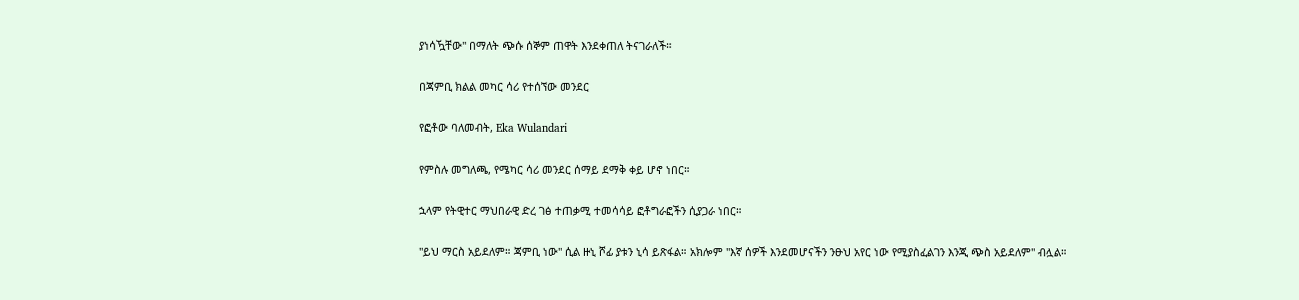ያነሳዃቸው" በማለት ጭሱ ሰኞም ጠዋት እንደቀጠለ ትናገራለች።

በጃምቢ ክልል መካር ሳሪ የተሰኘው መንደር

የፎቶው ባለመብት, Eka Wulandari

የምስሉ መግለጫ, የሜካር ሳሪ መንደር ሰማይ ደማቅ ቀይ ሆኖ ነበር።

ኋላም የትዊተር ማህበራዊ ድረ ገፅ ተጠቃሚ ተመሳሳይ ፎቶግራፎችን ሲያጋራ ነበር።

"ይህ ማርስ አይደለም። ጃምቢ ነው" ሲል ዙኒ ሾፊ ያቱን ኒሳ ይጽፋል። አክሎም "እኛ ሰዎች እንደመሆናችን ንፁህ አየር ነው የሚያስፈልገን እንጂ ጭስ አይደለም" ብሏል።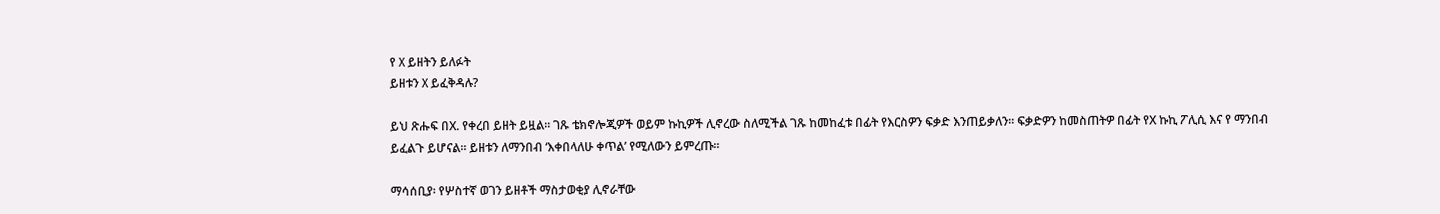የ X ይዘትን ይለፉት
ይዘቱን X ይፈቅዳሉ?

ይህ ጽሑፍ በX. የቀረበ ይዘት ይዟል። ገጹ ቴክኖሎጂዎች ወይም ኩኪዎች ሊኖረው ስለሚችል ገጹ ከመከፈቱ በፊት የእርስዎን ፍቃድ እንጠይቃለን። ፍቃድዎን ከመስጠትዎ በፊት የX ኩኪ ፖሊሲ እና የ ማንበብ ይፈልጉ ይሆናል። ይዘቱን ለማንበብ ‘እቀበላለሁ ቀጥል’ የሚለውን ይምረጡ።

ማሳሰቢያ፡ የሦስተኛ ወገን ይዘቶች ማስታወቂያ ሊኖራቸው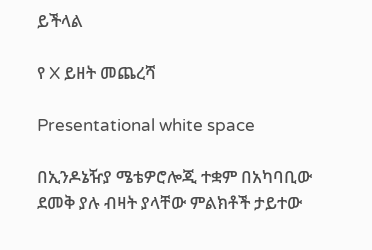ይችላል

የ X ይዘት መጨረሻ

Presentational white space

በኢንዶኔዥያ ሜቴዎሮሎጂ ተቋም በአካባቢው ደመቅ ያሉ ብዛት ያላቸው ምልክቶች ታይተው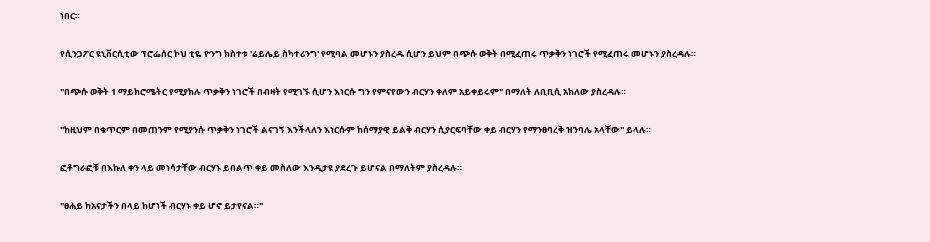ነበር።

የሲንጋፖር ዩኒቨርሲቲው ፕሮፌሰር ኮህ ቲዬ ዮንግ ክስተቱ 'ሬይሌይ ስካተሪንግ' የሚባል መሆኑን ያስረዱ ሲሆን ይህም በጭሱ ወቅት በሚፈጠሩ ጥቃቅን ነገሮች የሚፈጠሩ መሆኑን ያስረዳሉ።

"በጭሱ ወቅት 1 ማይክሮሜትር የሚያክሉ ጥቃቅን ነገሮች በብዛት የሚገኙ ሲሆን እነርሱ ግን የምናየውን ብርሃን ቀለም አይቀይሩም" በማለት ለቢቢሲ አክለው ያስረዳሉ።

"ከዚህም በቁጥርም በመጠንም የሚያንሱ ጥቃቅን ነገሮች ልናገኝ እንችላለን እነርሱም ከሰማያዊ ይልቅ ብርሃን ሲያርፍባቸው ቀይ ብርሃን የማንፀባረቅ ዝንባሌ አላቸው" ይላሉ።

ፎቶግራፎቹ በእኩለ ቀን ላይ መነሳታቸው ብርሃኑ ይበልጥ ቀይ መስለው እንዲታዩ ያደረጉ ይሆናል በማለትም ያስረዳሉ።

"ፀሐይ ከአናታችን በላይ ከሆነች ብርሃኑ ቀይ ሆኖ ይታየናል።"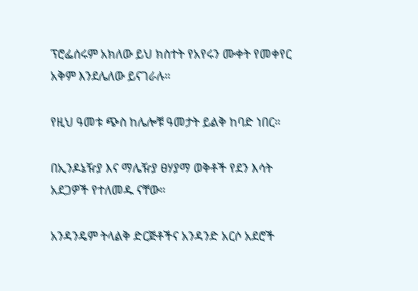ፕሮፌሰሩም አክለው ይህ ክስተት የአየሩን ሙቀት የመቀየር አቅም እንደሌለው ይናገራሉ።

የዚህ ዓመቱ ጭስ ከሌሎቹ ዓመታት ይልቅ ከባድ ነበር።

በኢንዶኔዥያ እና ማሌዥያ ፀሃያማ ወቅቶች የደን እሳት አደጋዎች የተለመዱ ናቸው።

አንዳንዴም ትላልቅ ድርጅቶችና አንዳንድ አርሶ አደሮች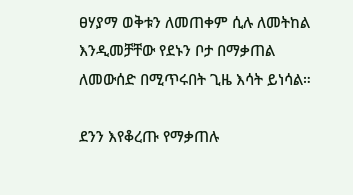ፀሃያማ ወቅቱን ለመጠቀም ሲሉ ለመትከል እንዲመቻቸው የደኑን ቦታ በማቃጠል ለመውሰድ በሚጥሩበት ጊዜ እሳት ይነሳል።

ደንን እየቆረጡ የማቃጠሉ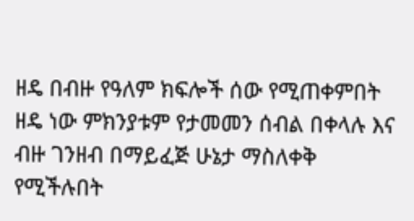ዘዴ በብዙ የዓለም ክፍሎች ሰው የሚጠቀምበት ዘዴ ነው ምክንያቱም የታመመን ሰብል በቀላሉ እና ብዙ ገንዘብ በማይፈጅ ሁኔታ ማስለቀቅ የሚችሉበት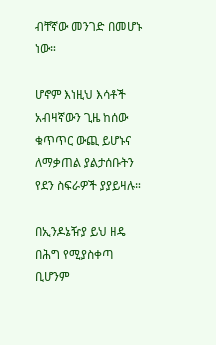ብቸኛው መንገድ በመሆኑ ነው።

ሆኖም እነዚህ እሳቶች አብዛኛውን ጊዜ ከሰው ቁጥጥር ውጪ ይሆኑና ለማቃጠል ያልታሰቡትን የደን ስፍራዎች ያያይዛሉ።

በኢንዶኔዥያ ይህ ዘዴ በሕግ የሚያስቀጣ ቢሆንም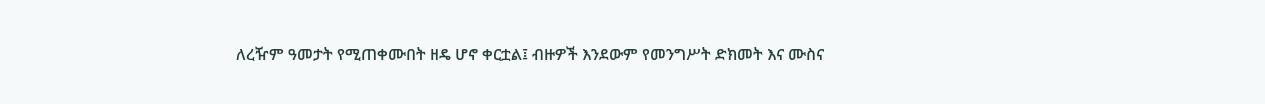ለረዥም ዓመታት የሚጠቀሙበት ዘዴ ሆኖ ቀርቷል፤ ብዙዎች እንደውም የመንግሥት ድክመት እና ሙስና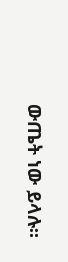ውጤት ነው ይላሉ።